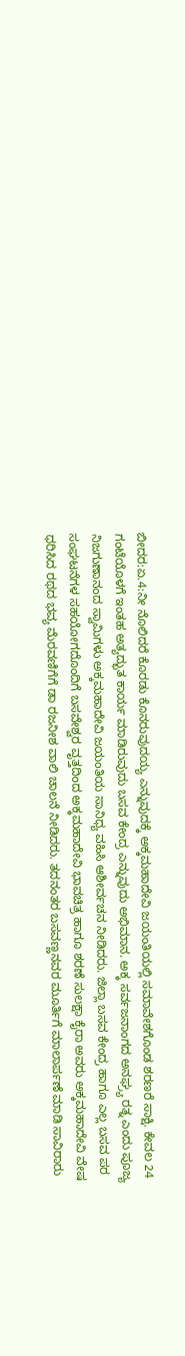ಬೀದರ:ಏ.4:ನೀ ನೊಲಿದರೆ ಕೊರಡು ಕೊನರುವುದಯ್ಯ ಎನ್ನುವುದಕ್ಕೆ ಅಕ್ಕಮಹಾದೇವಿ ಜಯಂತಿಯಲ್ಲಿ ಸಮಾವೇಶಗೊಂಡ ಶರಣರೆ ಸಾಕ್ಷಿ. ಕೇವಲ 24 ಗಂಟೆಯೊಳಗೆ ಇಂತಹ ಅತ್ಯದ್ಭುತ ಕಾರ್ಯ ಮಾಡಿರುವುದು ಬಸವ ಕೇಂದ್ರ ಎನ್ನುವುದು ಅಭಿಮಾನ. ಅಕ್ಕ ಸರ್ವಜನಾಂಗದ ಅನಘ್ರ್ಯ ರತ್ನ ಎಂದು ಪೂಜ್ಯ ನಿಜಗುಣಾನಂದ ಸ್ವಾಮಿಗಳು ಅಕ್ಕಮಹಾದೇವಿ ಜಯಂತಿಯ ಸಾನಿಧ್ಯ ವಹಿಸಿ ಆಶೀರ್ವಚನ ನೀಡಿದರು. ಜಿಲ್ಲಾ ಬಸವ ಕೇಂದ್ರ ಹಾಗೂ ಎಲ್ಲ ಬಸವ ಪರ ಸಂಘಟನೆಗಳ ಸಹಯೋಗದೊಂದಿಗೆ ಬಸವೇಶ್ವರ ವೃತ್ತದಿಂದ ಅಕ್ಕಮಹಾದೇವಿ ಭಾವಚಿತ್ರ ಹಾಗೂ ಶರಣೆ ಸುಲಕ್ಷಾ ಕೈರಾ ಅವರು ಅಕ್ಕಮಹಾದೇವಿ ವೇಷ ಧರಿಸಿದ ರಥದ ಭವ್ಯ ಮೆರವಣಿಗೆಗೆ ಡಾ ರಜನೀಶ ವಾಲಿ ಚಾಲನೆ ನೀಡಿದರು. ತದನಂತರ ಬಸವಣ್ಣನವರ ಮೂರ್ತಿಗೆ ಮಾಲಾರ್ಪಣೆ ಮಾಡಿ ಸಾವಿರಾರು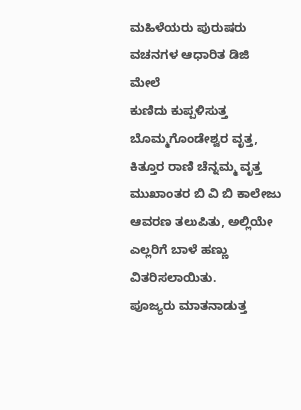ಮಹಿಳೆಯರು ಪುರುಷರು ವಚನಗಳ ಆಧಾರಿತ ಡಿಜಿ ಮೇಲೆ
ಕುಣಿದು ಕುಪ್ಪಳಿಸುತ್ತ ಬೊಮ್ಮಗೊಂಡೇಶ್ವರ ವೃತ್ತ, ಕಿತ್ತೂರ ರಾಣಿ ಚೆನ್ನಮ್ಮ ವೃತ್ತ ಮುಖಾಂತರ ಬಿ ವಿ ಬಿ ಕಾಲೇಜು ಆವರಣ ತಲುಪಿತು, ಅಲ್ಲಿಯೇ ಎಲ್ಲರಿಗೆ ಬಾಳೆ ಹಣ್ಣು ವಿತರಿಸಲಾಯಿತು.
ಪೂಜ್ಯರು ಮಾತನಾಡುತ್ತ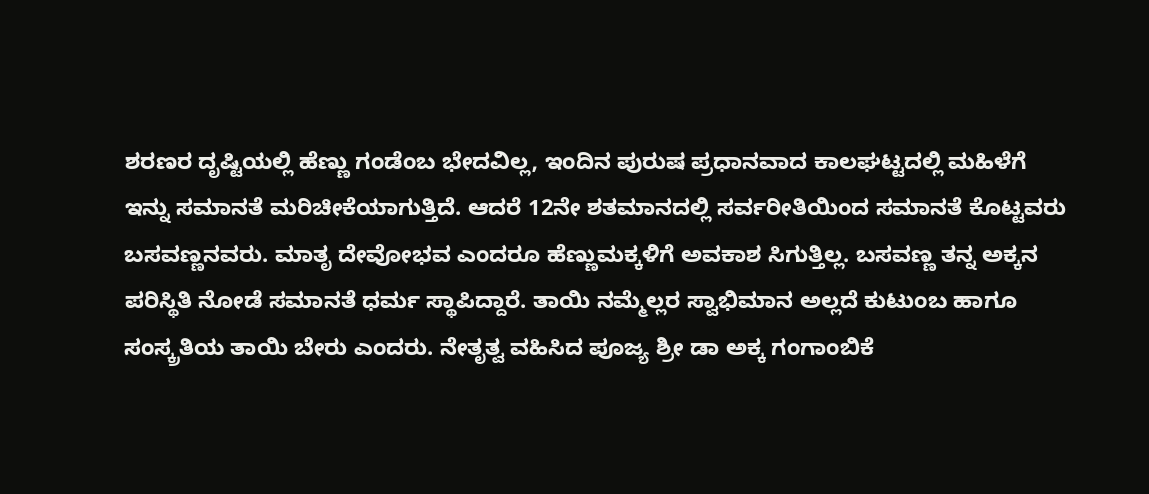ಶರಣರ ದೃಷ್ಟಿಯಲ್ಲಿ ಹೆಣ್ಣು ಗಂಡೆಂಬ ಭೇದವಿಲ್ಲ, ಇಂದಿನ ಪುರುಷ ಪ್ರಧಾನವಾದ ಕಾಲಘಟ್ಟದಲ್ಲಿ ಮಹಿಳೆಗೆ ಇನ್ನು ಸಮಾನತೆ ಮರಿಚೀಕೆಯಾಗುತ್ತಿದೆ. ಆದರೆ 12ನೇ ಶತಮಾನದಲ್ಲಿ ಸರ್ವರೀತಿಯಿಂದ ಸಮಾನತೆ ಕೊಟ್ಟವರು ಬಸವಣ್ಣನವರು. ಮಾತೃ ದೇವೋಭವ ಎಂದರೂ ಹೆಣ್ಣುಮಕ್ಕಳಿಗೆ ಅವಕಾಶ ಸಿಗುತ್ತಿಲ್ಲ. ಬಸವಣ್ಣ ತನ್ನ ಅಕ್ಕನ ಪರಿಸ್ಥಿತಿ ನೋಡೆ ಸಮಾನತೆ ಧರ್ಮ ಸ್ಥಾಪಿದ್ದಾರೆ. ತಾಯಿ ನಮ್ಮೆಲ್ಲರ ಸ್ವಾಭಿಮಾನ ಅಲ್ಲದೆ ಕುಟುಂಬ ಹಾಗೂ ಸಂಸ್ಕ್ರತಿಯ ತಾಯಿ ಬೇರು ಎಂದರು. ನೇತೃತ್ವ ವಹಿಸಿದ ಪೂಜ್ಯ ಶ್ರೀ ಡಾ ಅಕ್ಕ ಗಂಗಾಂಬಿಕೆ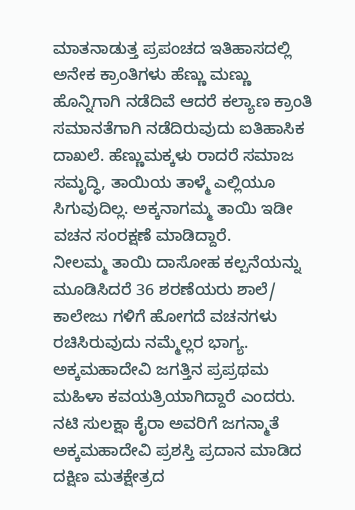ಮಾತನಾಡುತ್ತ ಪ್ರಪಂಚದ ಇತಿಹಾಸದಲ್ಲಿ ಅನೇಕ ಕ್ರಾಂತಿಗಳು ಹೆಣ್ಣು ಮಣ್ಣು ಹೊನ್ನಿಗಾಗಿ ನಡೆದಿವೆ ಆದರೆ ಕಲ್ಯಾಣ ಕ್ರಾಂತಿ ಸಮಾನತೆಗಾಗಿ ನಡೆದಿರುವುದು ಐತಿಹಾಸಿಕ ದಾಖಲೆ. ಹೆಣ್ಣುಮಕ್ಕಳು ರಾದರೆ ಸಮಾಜ ಸಮೃದ್ಧಿ, ತಾಯಿಯ ತಾಳ್ಮೆ ಎಲ್ಲಿಯೂ ಸಿಗುವುದಿಲ್ಲ. ಅಕ್ಕನಾಗಮ್ಮ ತಾಯಿ ಇಡೀ ವಚನ ಸಂರಕ್ಷಣೆ ಮಾಡಿದ್ದಾರೆ.
ನೀಲಮ್ಮ ತಾಯಿ ದಾಸೋಹ ಕಲ್ಪನೆಯನ್ನು ಮೂಡಿಸಿದರೆ 36 ಶರಣೆಯರು ಶಾಲೆ/ ಕಾಲೇಜು ಗಳಿಗೆ ಹೋಗದೆ ವಚನಗಳು ರಚಿಸಿರುವುದು ನಮ್ಮೆಲ್ಲರ ಭಾಗ್ಯ.
ಅಕ್ಕಮಹಾದೇವಿ ಜಗತ್ತಿನ ಪ್ರಪ್ರಥಮ ಮಹಿಳಾ ಕವಯತ್ರಿಯಾಗಿದ್ದಾರೆ ಎಂದರು. ನಟಿ ಸುಲಕ್ಷಾ ಕೈರಾ ಅವರಿಗೆ ಜಗನ್ಮಾತೆ ಅಕ್ಕಮಹಾದೇವಿ ಪ್ರಶಸ್ತಿ ಪ್ರದಾನ ಮಾಡಿದ ದಕ್ಷಿಣ ಮತಕ್ಷೇತ್ರದ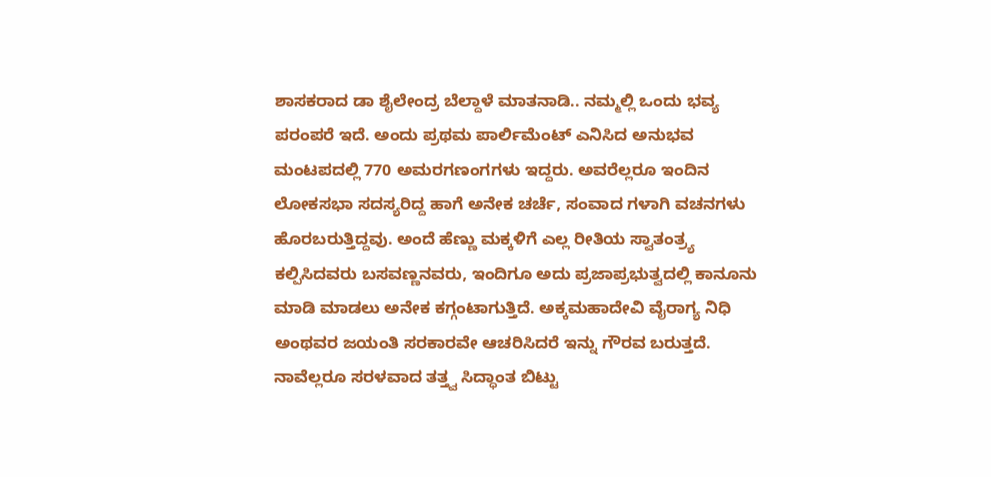ಶಾಸಕರಾದ ಡಾ ಶೈಲೇಂದ್ರ ಬೆಲ್ದಾಳೆ ಮಾತನಾಡಿ.. ನಮ್ಮಲ್ಲಿ ಒಂದು ಭವ್ಯ ಪರಂಪರೆ ಇದೆ. ಅಂದು ಪ್ರಥಮ ಪಾರ್ಲಿಮೆಂಟ್ ಎನಿಸಿದ ಅನುಭವ ಮಂಟಪದಲ್ಲಿ 770 ಅಮರಗಣಂಗಗಳು ಇದ್ದರು. ಅವರೆಲ್ಲರೂ ಇಂದಿನ ಲೋಕಸಭಾ ಸದಸ್ಯರಿದ್ದ ಹಾಗೆ ಅನೇಕ ಚರ್ಚೆ, ಸಂವಾದ ಗಳಾಗಿ ವಚನಗಳು ಹೊರಬರುತ್ತಿದ್ದವು. ಅಂದೆ ಹೆಣ್ಣು ಮಕ್ಕಳಿಗೆ ಎಲ್ಲ ರೀತಿಯ ಸ್ವಾತಂತ್ರ್ಯ ಕಲ್ಪಿಸಿದವರು ಬಸವಣ್ಣನವರು, ಇಂದಿಗೂ ಅದು ಪ್ರಜಾಪ್ರಭುತ್ವದಲ್ಲಿ ಕಾನೂನು ಮಾಡಿ ಮಾಡಲು ಅನೇಕ ಕಗ್ಗಂಟಾಗುತ್ತಿದೆ. ಅಕ್ಕಮಹಾದೇವಿ ವೈರಾಗ್ಯ ನಿಧಿ ಅಂಥವರ ಜಯಂತಿ ಸರಕಾರವೇ ಆಚರಿಸಿದರೆ ಇನ್ನು ಗೌರವ ಬರುತ್ತದೆ. ನಾವೆಲ್ಲರೂ ಸರಳವಾದ ತತ್ತ್ವ ಸಿದ್ಧಾಂತ ಬಿಟ್ಟು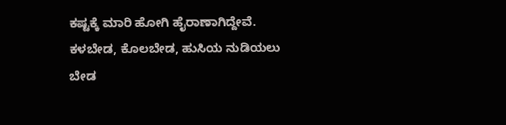ಕಷ್ಟಕ್ಕೆ ಮಾರಿ ಹೋಗಿ ಹೈರಾಣಾಗಿದ್ದೇವೆ. ಕಳಬೇಡ, ಕೊಲಬೇಡ, ಹುಸಿಯ ನುಡಿಯಲು ಬೇಡ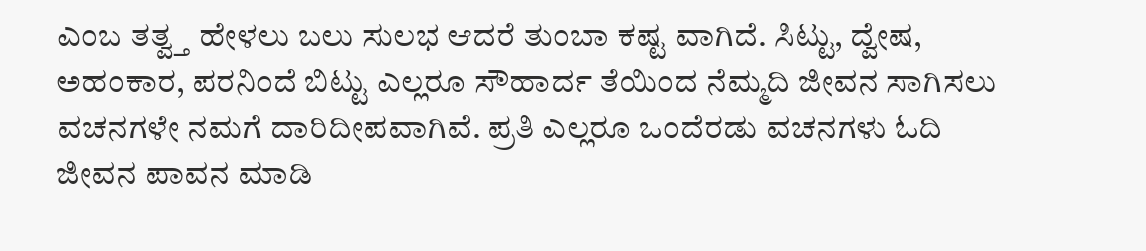ಎಂಬ ತತ್ವ್ತ ಹೇಳಲು ಬಲು ಸುಲಭ ಆದರೆ ತುಂಬಾ ಕಷ್ಟ ವಾಗಿದೆ. ಸಿಟ್ಟು, ದ್ವೇಷ, ಅಹಂಕಾರ, ಪರನಿಂದೆ ಬಿಟ್ಟು ಎಲ್ಲರೂ ಸೌಹಾರ್ದ ತೆಯಿಂದ ನೆಮ್ಮದಿ ಜೀವನ ಸಾಗಿಸಲು ವಚನಗಳೇ ನಮಗೆ ದಾರಿದೀಪವಾಗಿವೆ. ಪ್ರತಿ ಎಲ್ಲರೂ ಒಂದೆರಡು ವಚನಗಳು ಓದಿ ಜೀವನ ಪಾವನ ಮಾಡಿ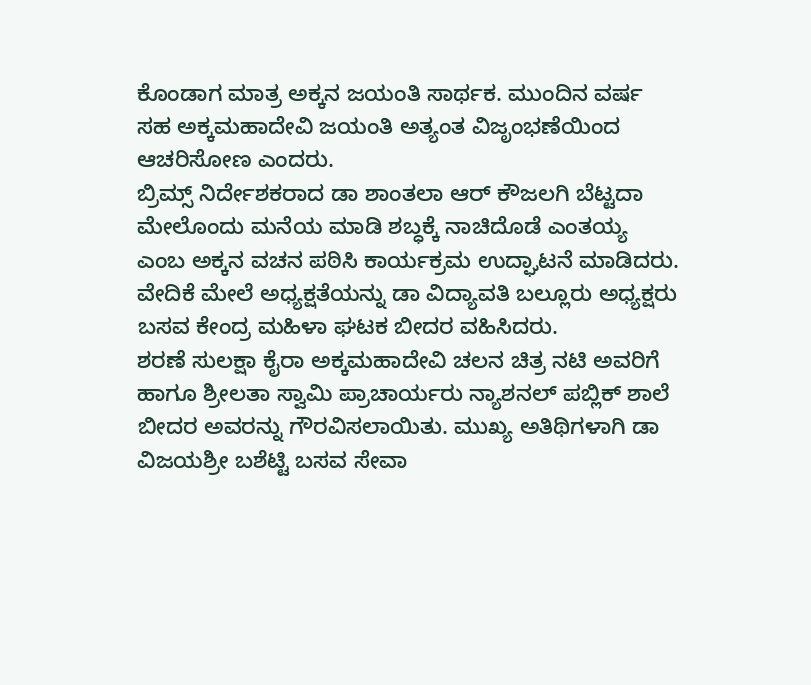ಕೊಂಡಾಗ ಮಾತ್ರ ಅಕ್ಕನ ಜಯಂತಿ ಸಾರ್ಥಕ. ಮುಂದಿನ ವರ್ಷ ಸಹ ಅಕ್ಕಮಹಾದೇವಿ ಜಯಂತಿ ಅತ್ಯಂತ ವಿಜೃಂಭಣೆಯಿಂದ ಆಚರಿಸೋಣ ಎಂದರು.
ಬ್ರಿಮ್ಸ್ ನಿರ್ದೇಶಕರಾದ ಡಾ ಶಾಂತಲಾ ಆರ್ ಕೌಜಲಗಿ ಬೆಟ್ಟದಾ ಮೇಲೊಂದು ಮನೆಯ ಮಾಡಿ ಶಬ್ಧಕ್ಕೆ ನಾಚಿದೊಡೆ ಎಂತಯ್ಯ ಎಂಬ ಅಕ್ಕನ ವಚನ ಪಠಿಸಿ ಕಾರ್ಯಕ್ರಮ ಉದ್ಘಾಟನೆ ಮಾಡಿದರು. ವೇದಿಕೆ ಮೇಲೆ ಅಧ್ಯಕ್ಷತೆಯನ್ನು ಡಾ ವಿದ್ಯಾವತಿ ಬಲ್ಲೂರು ಅಧ್ಯಕ್ಷರು ಬಸವ ಕೇಂದ್ರ ಮಹಿಳಾ ಘಟಕ ಬೀದರ ವಹಿಸಿದರು.
ಶರಣೆ ಸುಲಕ್ಷಾ ಕೈರಾ ಅಕ್ಕಮಹಾದೇವಿ ಚಲನ ಚಿತ್ರ ನಟಿ ಅವರಿಗೆ ಹಾಗೂ ಶ್ರೀಲತಾ ಸ್ವಾಮಿ ಪ್ರಾಚಾರ್ಯರು ನ್ಯಾಶನಲ್ ಪಬ್ಲಿಕ್ ಶಾಲೆ ಬೀದರ ಅವರನ್ನು ಗೌರವಿಸಲಾಯಿತು. ಮುಖ್ಯ ಅತಿಥಿಗಳಾಗಿ ಡಾ ವಿಜಯಶ್ರೀ ಬಶೆಟ್ಟಿ ಬಸವ ಸೇವಾ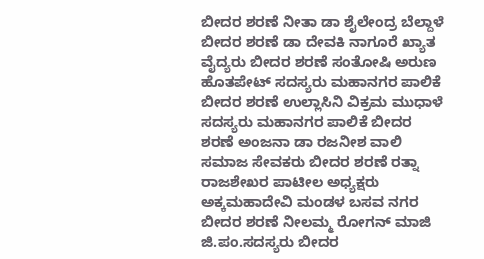ಬೀದರ ಶರಣೆ ನೀತಾ ಡಾ ಶೈಲೇಂದ್ರ ಬೆಲ್ದಾಳೆ ಬೀದರ ಶರಣೆ ಡಾ ದೇವಕಿ ನಾಗೂರೆ ಖ್ಯಾತ ವೈದ್ಯರು ಬೀದರ ಶರಣೆ ಸಂತೋಷಿ ಅರುಣ ಹೊತಪೇಟ್ ಸದಸ್ಯರು ಮಹಾನಗರ ಪಾಲಿಕೆ ಬೀದರ ಶರಣೆ ಉಲ್ಲಾಸಿನಿ ವಿಕ್ರಮ ಮುಧಾಳೆ ಸದಸ್ಯರು ಮಹಾನಗರ ಪಾಲಿಕೆ ಬೀದರ ಶರಣೆ ಅಂಜನಾ ಡಾ ರಜನೀಶ ವಾಲಿ ಸಮಾಜ ಸೇವಕರು ಬೀದರ ಶರಣೆ ರತ್ನಾ ರಾಜಶೇಖರ ಪಾಟೀಲ ಅಧ್ಯಕ್ಷರು ಅಕ್ಕಮಹಾದೇವಿ ಮಂಡಳ ಬಸವ ನಗರ ಬೀದರ ಶರಣೆ ನೀಲಮ್ಮ ರೋಗನ್ ಮಾಜಿ ಜಿ.ಪಂ.ಸದಸ್ಯರು ಬೀದರ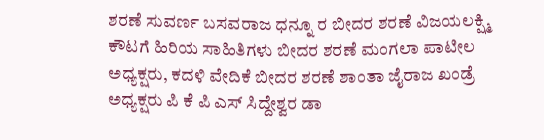ಶರಣೆ ಸುವರ್ಣ ಬಸವರಾಜ ಧನ್ನೂ ರ ಬೀದರ ಶರಣೆ ವಿಜಯಲಕ್ಷ್ಮಿ ಕೌಟಗೆ ಹಿರಿಯ ಸಾಹಿತಿಗಳು ಬೀದರ ಶರಣೆ ಮಂಗಲಾ ಪಾಟೀಲ ಅಧ್ಯಕ್ಷರು, ಕದಳಿ ವೇದಿಕೆ ಬೀದರ ಶರಣೆ ಶಾಂತಾ ಜೈರಾಜ ಖಂಡ್ರೆ ಅಧ್ಯಕ್ಷರು ಪಿ ಕೆ ಪಿ ಎಸ್ ಸಿದ್ದೇಶ್ವರ ಡಾ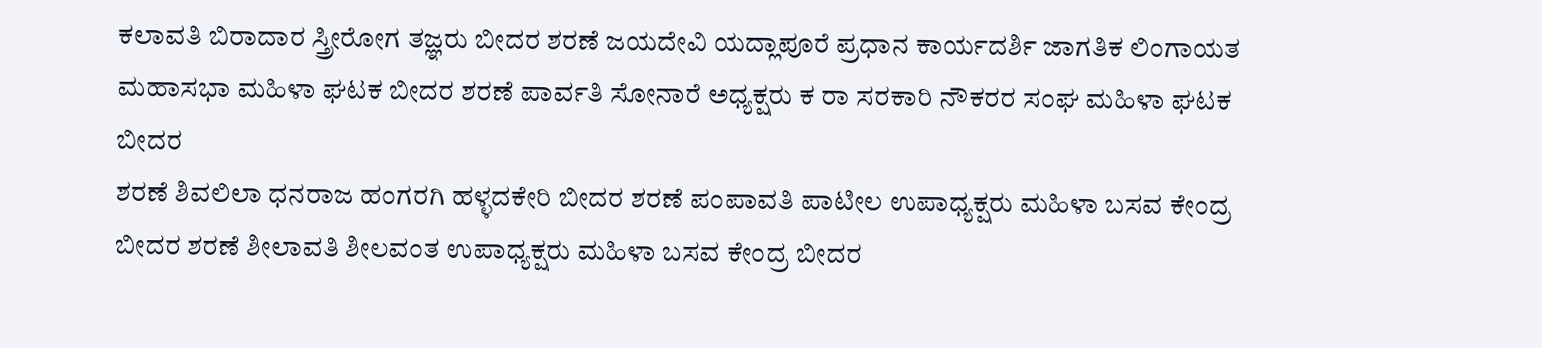ಕಲಾವತಿ ಬಿರಾದಾರ ಸ್ತ್ರೀರೋಗ ತಜ್ಞರು ಬೀದರ ಶರಣೆ ಜಯದೇವಿ ಯದ್ಲಾಪೂರೆ ಪ್ರಧಾನ ಕಾರ್ಯದರ್ಶಿ ಜಾಗತಿಕ ಲಿಂಗಾಯತ ಮಹಾಸಭಾ ಮಹಿಳಾ ಘಟಕ ಬೀದರ ಶರಣೆ ಪಾರ್ವತಿ ಸೋನಾರೆ ಅಧ್ಯಕ್ಷರು ಕ ರಾ ಸರಕಾರಿ ನೌಕರರ ಸಂಘ ಮಹಿಳಾ ಘಟಕ ಬೀದರ
ಶರಣೆ ಶಿವಲಿಲಾ ಧನರಾಜ ಹಂಗರಗಿ ಹಳ್ಳದಕೇರಿ ಬೀದರ ಶರಣೆ ಪಂಪಾವತಿ ಪಾಟೀಲ ಉಪಾಧ್ಯಕ್ಷರು ಮಹಿಳಾ ಬಸವ ಕೇಂದ್ರ ಬೀದರ ಶರಣೆ ಶೀಲಾವತಿ ಶೀಲವಂತ ಉಪಾಧ್ಯಕ್ಷರು ಮಹಿಳಾ ಬಸವ ಕೇಂದ್ರ ಬೀದರ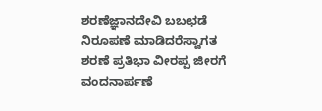ಶರಣೆಜ್ಞಾನದೇವಿ ಬಬಛಡೆ ನಿರೂಪಣೆ ಮಾಡಿದರೆಸ್ವಾಗತ ಶರಣೆ ಪ್ರತಿಭಾ ವೀರಪ್ಪ ಜೀರಗೆ ವಂದನಾರ್ಪಣೆ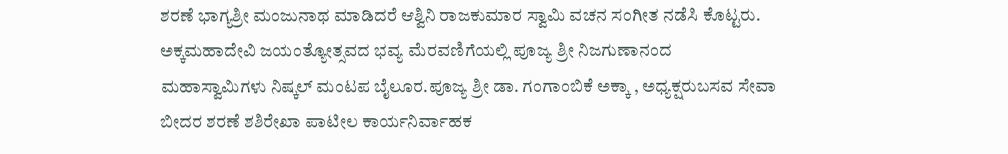ಶರಣೆ ಭಾಗ್ಯಶ್ರೀ ಮಂಜುನಾಥ ಮಾಡಿದರೆ ಆಶ್ವಿನಿ ರಾಜಕುಮಾರ ಸ್ವಾಮಿ ವಚನ ಸಂಗೀತ ನಡೆಸಿ ಕೊಟ್ಟರು. ಅಕ್ಕಮಹಾದೇವಿ ಜಯಂತ್ಯೋತ್ಸವದ ಭವ್ಯ ಮೆರವಣಿಗೆಯಲ್ಲಿ ಪೂಜ್ಯ ಶ್ರೀ ನಿಜಗುಣಾನಂದ ಮಹಾಸ್ವಾಮಿಗಳು ನಿಷ್ಕಲ್ ಮಂಟಪ ಬೈಲೂರ.ಪೂಜ್ಯ ಶ್ರೀ ಡಾ. ಗಂಗಾಂಬಿಕೆ ಅಕ್ಕಾ , ಅಧ್ಯಕ್ಷರುಬಸವ ಸೇವಾ ಬೀದರ ಶರಣೆ ಶಶಿರೇಖಾ ಪಾಟೀಲ ಕಾರ್ಯನಿರ್ವಾಹಕ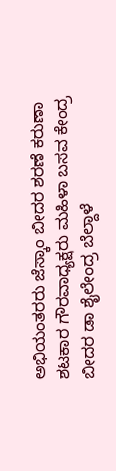ಅಭಿಯಂತರರು ಜೆಸ್ಕಾಂ ಬೀದರ ಶರಣೆ ಕರುಣಾ ಶಟಕಾರ ಗೌರವಾಧ್ಯಕ್ಷರು ಮಹಿಳಾ ಬಸವ ಕೇಂದ್ರ ಬೀದರ ಡಾ ಶೈಲೇಂದ್ರ ಬೆಲ್ದಾಳೆ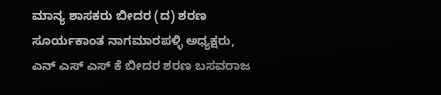ಮಾನ್ಯ ಶಾಸಕರು ಬೀದರ (ದ) ಶರಣ ಸೂರ್ಯಕಾಂತ ನಾಗಮಾರಪಳ್ಳಿ ಅಧ್ಯಕ್ಷರು, ಎನ್ ಎಸ್ ಎಸ್ ಕೆ ಬೀದರ ಶರಣ ಬಸವರಾಜ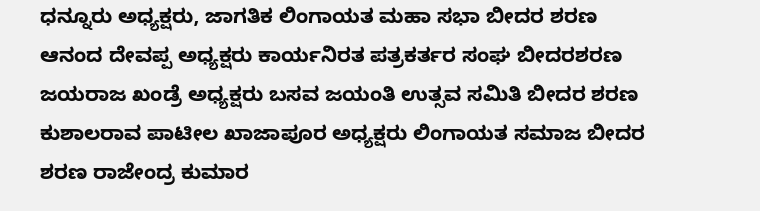ಧನ್ನೂರು ಅಧ್ಯಕ್ಷರು, ಜಾಗತಿಕ ಲಿಂಗಾಯತ ಮಹಾ ಸಭಾ ಬೀದರ ಶರಣ ಆನಂದ ದೇವಪ್ಪ ಅಧ್ಯಕ್ಷರು ಕಾರ್ಯನಿರತ ಪತ್ರಕರ್ತರ ಸಂಘ ಬೀದರಶರಣ ಜಯರಾಜ ಖಂಡ್ರೆ ಅಧ್ಯಕ್ಷರು ಬಸವ ಜಯಂತಿ ಉತ್ಸವ ಸಮಿತಿ ಬೀದರ ಶರಣ ಕುಶಾಲರಾವ ಪಾಟೀಲ ಖಾಜಾಪೂರ ಅಧ್ಯಕ್ಷರು ಲಿಂಗಾಯತ ಸಮಾಜ ಬೀದರ ಶರಣ ರಾಜೇಂದ್ರ ಕುಮಾರ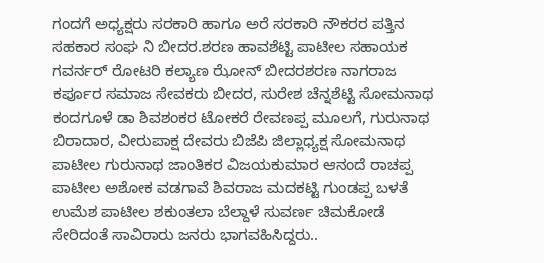ಗಂದಗೆ ಅಧ್ಯಕ್ಷರು ಸರಕಾರಿ ಹಾಗೂ ಅರೆ ಸರಕಾರಿ ನೌಕರರ ಪತ್ತಿನ ಸಹಕಾರ ಸಂಘ ನಿ ಬೀದರ.ಶರಣ ಹಾವಶೆಟ್ಟಿ ಪಾಟೀಲ ಸಹಾಯಕ ಗವರ್ನರ್ ರೋಟರಿ ಕಲ್ಯಾಣ ಝೋನ್ ಬೀದರಶರಣ ನಾಗರಾಜ ಕರ್ಪೂರ ಸಮಾಜ ಸೇವಕರು ಬೀದರ, ಸುರೇಶ ಚೆನ್ನಶೆಟ್ಟಿ ಸೋಮನಾಥ ಕಂದಗೂಳೆ ಡಾ ಶಿವಶಂಕರ ಟೋಕರೆ ರೇವಣಪ್ಪ ಮೂಲಗೆ, ಗುರುನಾಥ ಬಿರಾದಾರ, ವೀರುಪಾಕ್ಷ ದೇವರು ಬಿಜೆಪಿ ಜಿಲ್ಲಾಧ್ಯಕ್ಷ ಸೋಮನಾಥ ಪಾಟೀಲ ಗುರುನಾಥ ಜಾಂತಿಕರ ವಿಜಯಕುಮಾರ ಆನಂದೆ ರಾಚಪ್ಪ ಪಾಟೀಲ ಅಶೋಕ ವಡಗಾವೆ ಶಿವರಾಜ ಮದಕಟ್ಟಿ ಗುಂಡಪ್ಪ ಬಳತೆ ಉಮೆಶ ಪಾಟೀಲ ಶಕುಂತಲಾ ಬೆಲ್ದಾಳೆ ಸುವರ್ಣ ಚಿಮಕೋಡೆ ಸೇರಿದಂತೆ ಸಾವಿರಾರು ಜನರು ಭಾಗವಹಿಸಿದ್ದರು..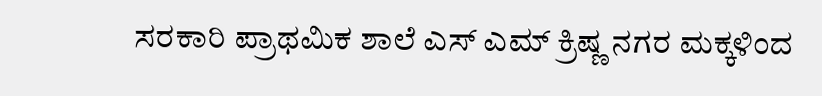ಸರಕಾರಿ ಪ್ರಾಥಮಿಕ ಶಾಲೆ ಎಸ್ ಎಮ್ ಕ್ರಿಷ್ಣ ನಗರ ಮಕ್ಕಳಿಂದ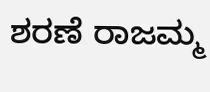ಶರಣೆ ರಾಜಮ್ಮ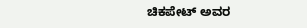ಚಿಕಪೇಟ್ ಅವರ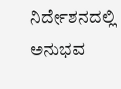ನಿರ್ದೇಶನದಲ್ಲಿ ಅನುಭವ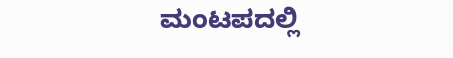ಮಂಟಪದಲ್ಲಿ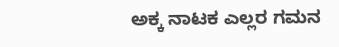ಅಕ್ಕ ನಾಟಕ ಎಲ್ಲರ ಗಮನ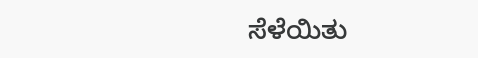ಸೆಳೆಯಿತು